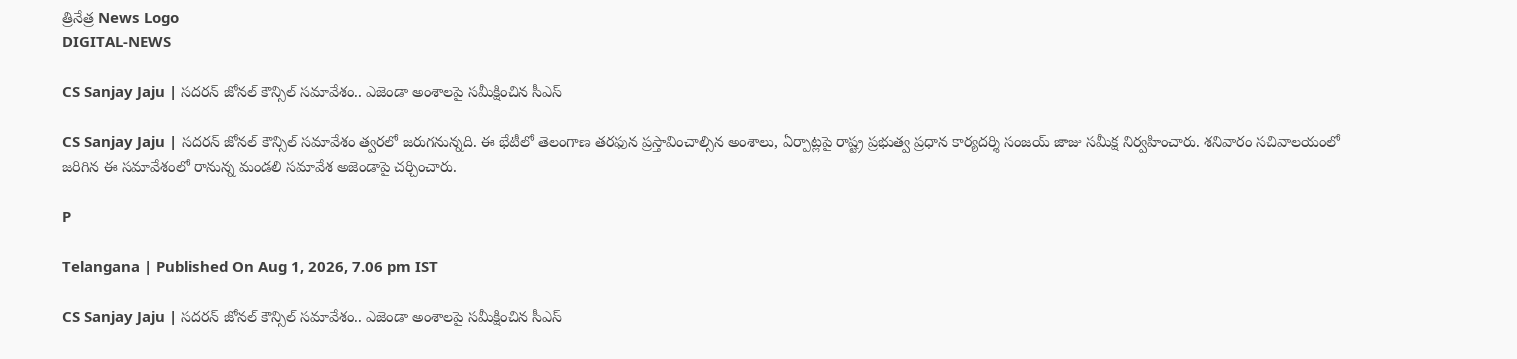త్రినేత్ర News Logo
DIGITAL-NEWS

CS Sanjay Jaju | స‌ద‌ర‌న్ జోన‌ల్ కౌన్సిల్ స‌మావేశం.. ఎజెండా అంశాల‌పై స‌మీక్షించిన సీఎస్‌

CS Sanjay Jaju | సదరన్‌ జోనల్‌ కౌన్సిల్ స‌మావేశం త్వ‌ర‌లో జ‌రుగ‌నున్న‌ది. ఈ భేటీలో తెలంగాణ తరఫున ప్రస్తావించాల్సిన అంశాలు, ఏర్పాట్లపై రాష్ట్ర ప్రభుత్వ ప్రధాన కార్యదర్శి సంజయ్‌ జాజు సమీక్ష నిర్వహించారు. శనివారం సచివాలయంలో జరిగిన ఈ సమావేశంలో రానున్న మండలి సమావేశ అజెండాపై చర్చించారు.

P

Telangana | Published On Aug 1, 2026, 7.06 pm IST

CS Sanjay Jaju | స‌ద‌ర‌న్ జోన‌ల్ కౌన్సిల్ స‌మావేశం.. ఎజెండా అంశాల‌పై స‌మీక్షించిన సీఎస్‌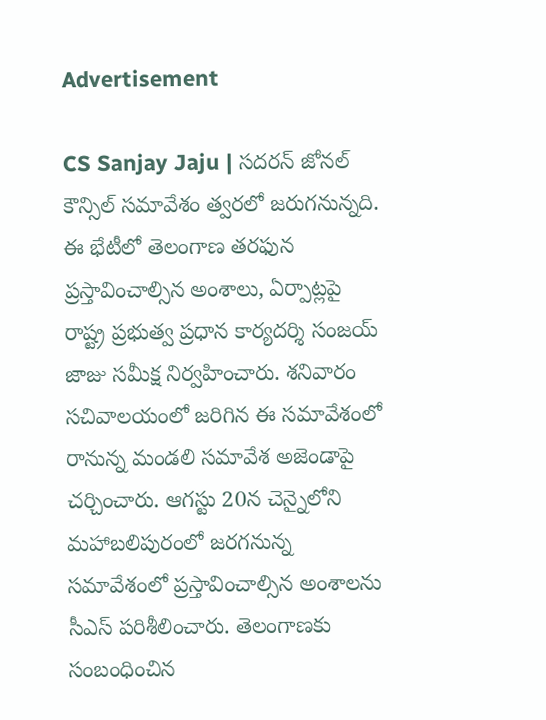Advertisement

CS Sanjay Jaju | సదరన్‌ జోనల్‌ కౌన్సిల్ స‌మావేశం త్వ‌ర‌లో జ‌రుగ‌నున్న‌ది. ఈ భేటీలో తెలంగాణ తరఫున ప్రస్తావించాల్సిన అంశాలు, ఏర్పాట్లపై రాష్ట్ర ప్రభుత్వ ప్రధాన కార్యదర్శి సంజయ్‌ జాజు సమీక్ష నిర్వహించారు. శనివారం సచివాలయంలో జరిగిన ఈ సమావేశంలో రానున్న మండలి సమావేశ అజెండాపై చర్చించారు. ఆగస్టు 20న చెన్నైలోని మహాబలిపురంలో జరగనున్న సమావేశంలో ప్రస్తావించాల్సిన అంశాలను సీఎస్‌ పరిశీలించారు. తెలంగాణకు సంబంధించిన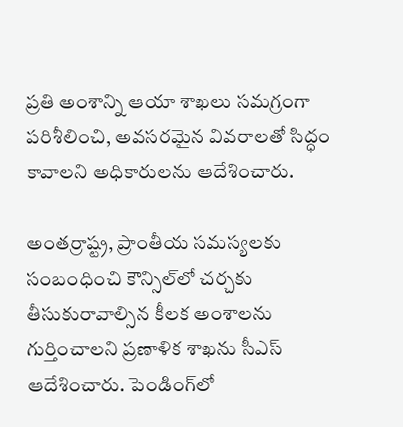ప్రతి అంశాన్ని ఆయా శాఖలు సమగ్రంగా పరిశీలించి, అవసరమైన వివరాలతో సిద్ధం కావాలని అధికారులను ఆదేశించారు.

అంతర్రాష్ట్ర, ప్రాంతీయ సమస్యలకు సంబంధించి కౌన్సిల్‌లో చర్చకు తీసుకురావాల్సిన కీలక అంశాలను గుర్తించాలని ప్రణాళిక శాఖను సీఎస్‌ ఆదేశించారు. పెండింగ్‌లో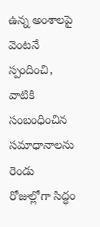ఉన్న అంశాలపై వెంటనే స్పందించి, వాటికి సంబంధించిన సమాధానాలను రెండు రోజుల్లోగా సిద్ధం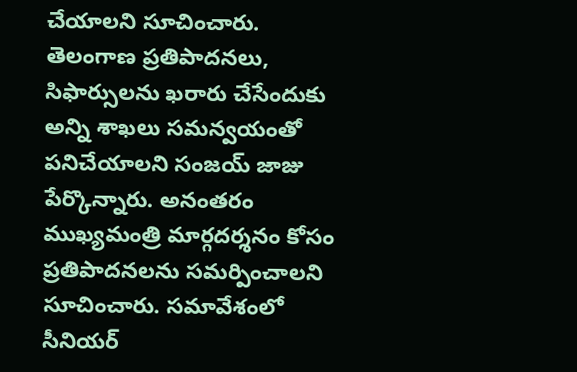చేయాలని సూచించారు. తెలంగాణ ప్రతిపాదనలు, సిఫార్సులను ఖరారు చేసేందుకు అన్ని శాఖలు సమన్వయంతో పనిచేయాలని సంజయ్‌ జాజు పేర్కొన్నారు. అనంతరం ముఖ్యమంత్రి మార్గదర్శనం కోసం ప్రతిపాదనలను సమర్పించాలని సూచించారు. సమావేశంలో సీనియర్‌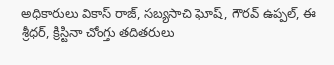అధికారులు వికాస్‌ రాజ్‌, సబ్యసాచి ఘోష్‌, గౌరవ్‌ ఉప్పల్‌, ఈ శ్రీధర్‌, క్రిస్టినా చోంగ్తు తదితరులు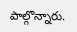పాల్గొన్నారు.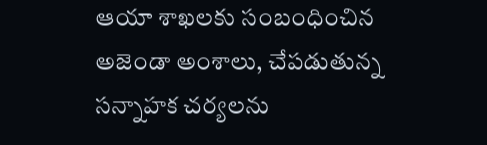ఆయా శాఖలకు సంబంధించిన అజెండా అంశాలు, చేపడుతున్న సన్నాహక చర్యలను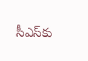సీఎస్‌కు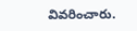వివరించారు.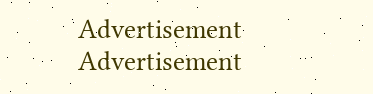Advertisement
Advertisement